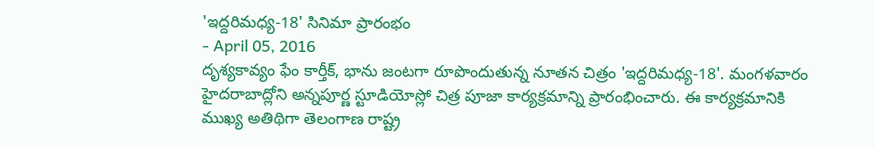'ఇద్దరిమధ్య-18' సినిమా ప్రారంభం
- April 05, 2016
దృశ్యకావ్యం ఫేం కార్తీక్, భాను జంటగా రూపొందుతున్న నూతన చిత్రం 'ఇద్దరిమధ్య-18'. మంగళవారం హైదరాబాద్లోని అన్నపూర్ణ స్టూడియోస్లో చిత్ర పూజా కార్యక్రమాన్ని ప్రారంభించారు. ఈ కార్యక్రమానికి ముఖ్య అతిథిగా తెలంగాణ రాష్ట్ర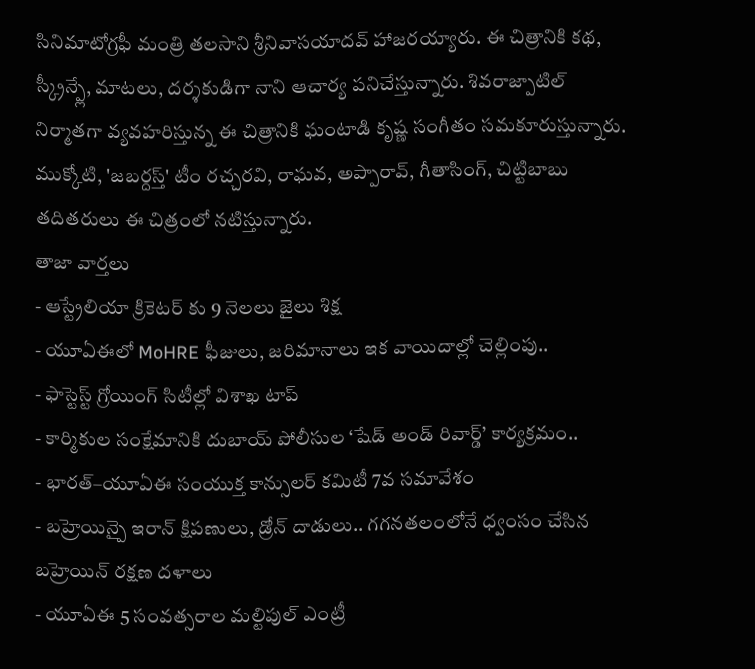సినిమాటోగ్రఫీ మంత్రి తలసాని శ్రీనివాసయాదవ్ హాజరయ్యారు. ఈ చిత్రానికి కథ, స్క్రీన్ప్లే, మాటలు, దర్శకుడిగా నాని ఆచార్య పనిచేస్తున్నారు. శివరాజ్పాటిల్ నిర్మాతగా వ్యవహరిస్తున్న ఈ చిత్రానికి ఘంటాడి కృష్ణ సంగీతం సమకూరుస్తున్నారు. ముక్కోటి, 'జబర్దస్త్' టీం రచ్చరవి, రాఘవ, అప్పారావ్, గీతాసింగ్, చిట్టిబాబు తదితరులు ఈ చిత్రంలో నటిస్తున్నారు.
తాజా వార్తలు
- ఆస్ట్రేలియా క్రికెటర్ కు 9 నెలలు జైలు శిక్ష
- యూఏఈలో MoHRE ఫీజులు, జరిమానాలు ఇక వాయిదాల్లో చెల్లింపు..
- ఫాస్టెస్ట్ గ్రోయింగ్ సిటీల్లో విశాఖ టాప్
- కార్మికుల సంక్షేమానికి దుబాయ్ పోలీసుల ‘షేడ్ అండ్ రివార్డ్’ కార్యక్రమం..
- భారత్–యూఏఈ సంయుక్త కాన్సులర్ కమిటీ 7వ సమావేశం
- బహ్రెయిన్పై ఇరాన్ క్షిపణులు, డ్రోన్ దాడులు.. గగనతలంలోనే ధ్వంసం చేసిన బహ్రెయిన్ రక్షణ దళాలు
- యూఏఈ 5 సంవత్సరాల మల్టిపుల్ ఎంట్రీ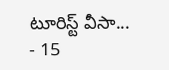టూరిస్ట్ వీసా...
- 15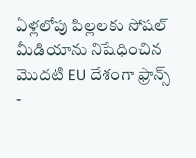ఏళ్లలోపు పిల్లలకు సోషల్ మీడియాను నిషేధించిన మొదటి EU దేశంగా ఫ్రాన్స్
-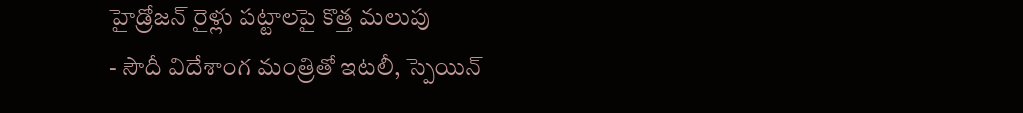హైడ్రోజన్ రైళ్లు పట్టాలపై కొత్త మలుపు
- సౌదీ విదేశాంగ మంత్రితో ఇటలీ, స్పెయిన్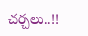చర్చలు..!!